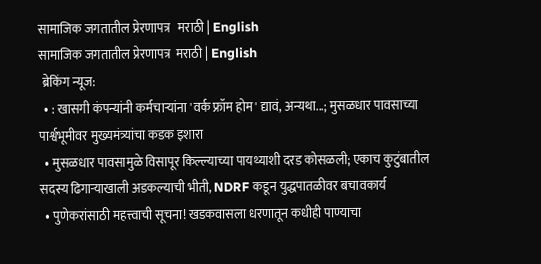सामाजिक जगतातील प्रेरणापत्र   मराठी | English
सामाजिक जगतातील प्रेरणापत्र  मराठी | English
 ब्रेकिंग न्यूज:
  • : खासगी कंपन्यांनी कर्मचाऱ्यांना 'वर्क फ्रॉम होम' द्यावं, अन्यथा...; मुसळधार पावसाच्या पार्श्वभूमीवर मुख्यमंत्र्यांचा कडक इशारा
  • मुसळधार पावसामुळे विसापूर किल्ल्याच्या पायथ्याशी दरड कोसळली; एकाच कुटुंबातील सदस्य ढिगाऱ्याखाली अडकल्याची भीती, NDRF कडून युद्धपातळीवर बचावकार्य
  • पुणेकरांसाठी महत्त्वाची सूचना! खडकवासला धरणातून कधीही पाण्याचा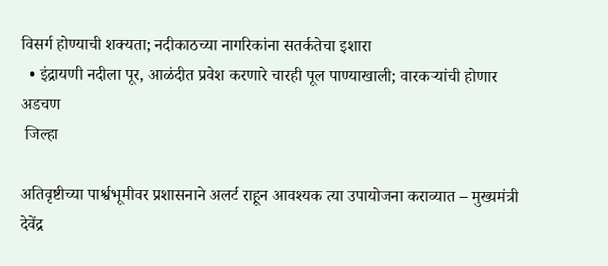विसर्ग होण्याची शक्यता; नदीकाठच्या नागरिकांना सतर्कतेचा इशारा
  • इंद्रायणी नदीला पूर, आळंदीत प्रवेश करणारे चारही पूल पाण्याखाली; वारकऱ्यांची होणार अडचण
 जिल्हा

अतिवृष्टीच्या पार्श्वभूमीवर प्रशासनाने अलर्ट राहून आवश्यक त्या उपायोजना कराव्यात – मुख्यमंत्री देवेंद्र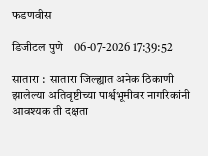फडणवीस

डिजीटल पुणे    06-07-2026 17:39:52

सातारा :  सातारा जिल्ह्यात अनेक ठिकाणी झालेल्या अतिवृष्टीच्या पार्श्वभूमीवर नागरिकांनी आवश्यक ती दक्षता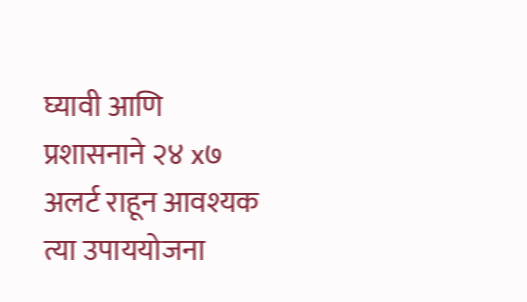घ्यावी आणि  प्रशासनाने २४ x७ अलर्ट राहून आवश्यक त्या उपाययोजना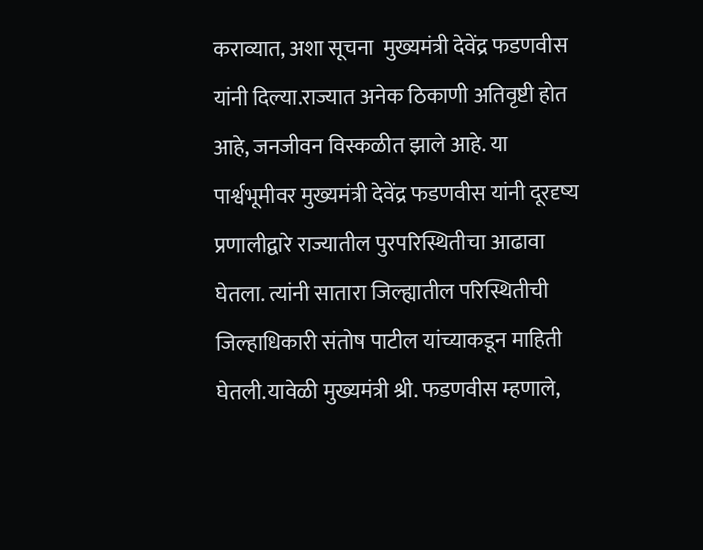कराव्यात, अशा सूचना  मुख्यमंत्री देवेंद्र फडणवीस यांनी दिल्या.राज्यात अनेक ठिकाणी अतिवृष्टी होत आहे, जनजीवन विस्कळीत झाले आहे. या पार्श्वभूमीवर मुख्यमंत्री देवेंद्र फडणवीस यांनी दूरदृष्य प्रणालीद्वारे राज्यातील पुरपरिस्थितीचा आढावा घेतला. त्यांनी सातारा जिल्ह्यातील परिस्थितीची जिल्हाधिकारी संतोष पाटील यांच्याकडून माहिती घेतली.यावेळी मुख्यमंत्री श्री. फडणवीस म्हणाले,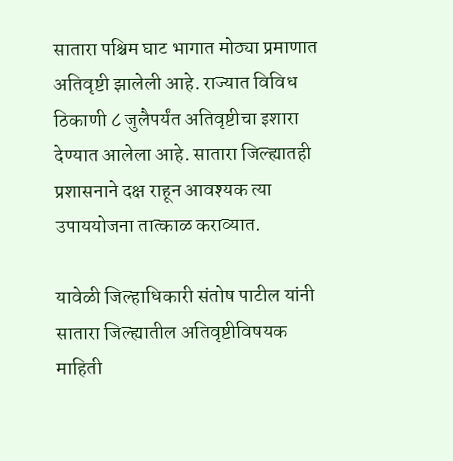सातारा पश्चिम घाट भागात मोठ्या प्रमाणात अतिवृष्टी झालेली आहे. राज्यात विविध ठिकाणी ८ जुलैपर्यंत अतिवृष्टीचा इशारा देण्यात आलेला आहे. सातारा जिल्ह्यातही प्रशासनाने दक्ष राहून आवश्यक त्या उपाययोजना तात्काळ कराव्यात.

यावेळी जिल्हाधिकारी संतोष पाटील यांनी सातारा जिल्ह्यातील अतिवृष्टीविषयक माहिती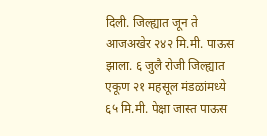दिली. जिल्ह्यात जून ते आजअखेर २४२ मि.मी. पाऊस झाला. ६ जुलै रोजी जिल्ह्यात एकूण २१ महसूल मंडळांमध्ये ६५ मि.मी. पेक्षा जास्त पाऊस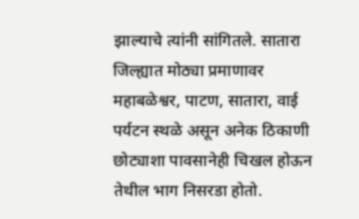झाल्याचे त्यांनी सांगितले. सातारा जिल्ह्यात मोठ्या प्रमाणावर महाबळेश्वर, पाटण, सातारा, वाई पर्यटन स्थळे असून अनेक ठिकाणी छोट्याशा पावसानेही चिखल होऊन तेथील भाग निसरडा होतो.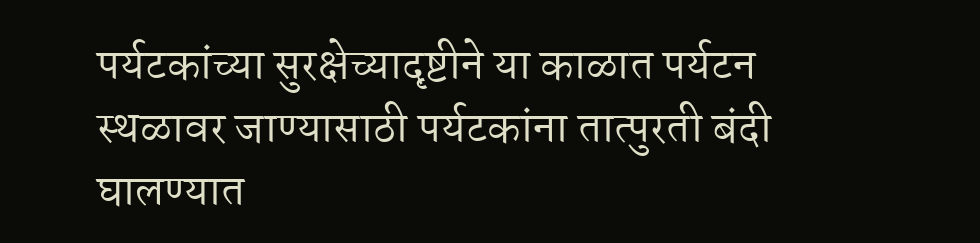पर्यटकांच्या सुरक्षेच्यादृष्टीने या काळात पर्यटन स्थळावर जाण्यासाठी पर्यटकांना तात्पुरती बंदी घालण्यात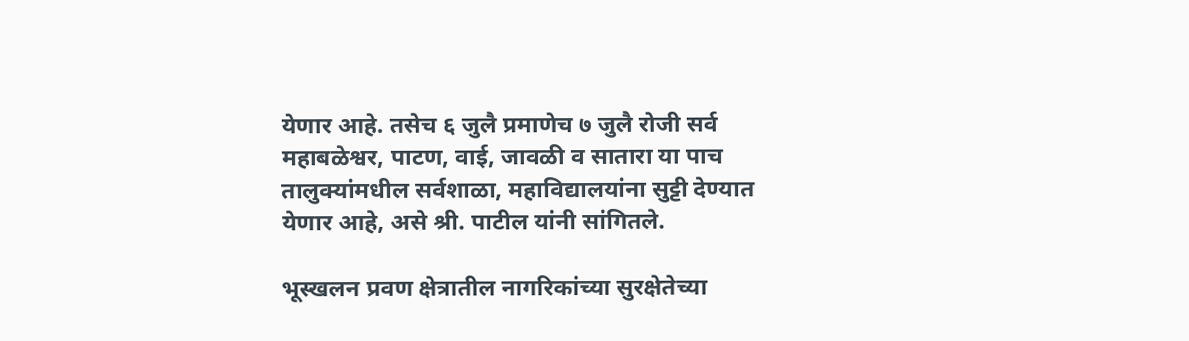येणार आहे. तसेच ६ जुलै प्रमाणेच ७ जुलै रोजी सर्व महाबळेश्वर, पाटण, वाई, जावळी व सातारा या पाच तालुक्यांमधील सर्वशाळा, महाविद्यालयांना सुट्टी देण्यात येणार आहे, असे श्री. पाटील यांनी सांगितले.

भूस्खलन प्रवण क्षेत्रातील नागरिकांच्या सुरक्षेतेच्या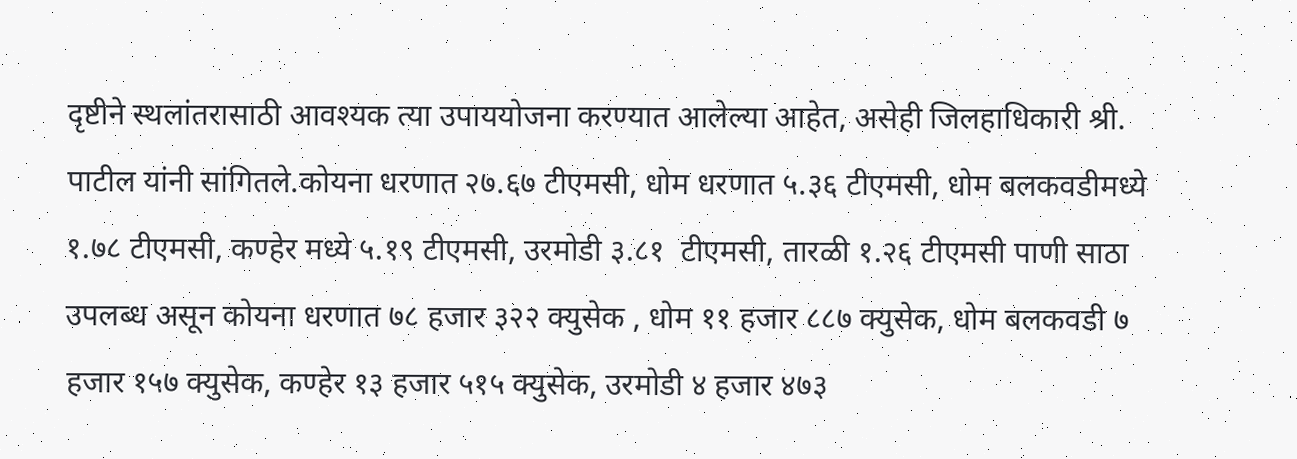दृष्टीने स्थलांतरासाठी आवश्यक त्या उपाययोजना करण्यात आलेल्या आहेत, असेही जिलहाधिकारी श्री. पाटील यांनी सांगितले.कोयना धरणात २७.६७ टीएमसी, धोम धरणात ५.३६ टीएमसी, धोम बलकवडीमध्ये १.७८ टीएमसी, कण्हेर मध्ये ५.१९ टीएमसी, उरमोडी ३.८१  टीएमसी, तारळी १.२६ टीएमसी पाणी साठा उपलब्ध असून कोयना धरणात ७८ हजार ३२२ क्युसेक , धोम ११ हजार ८८७ क्युसेक, धोम बलकवडी ७ हजार १५७ क्युसेक, कण्हेर १३ हजार ५१५ क्युसेक, उरमोडी ४ हजार ४७३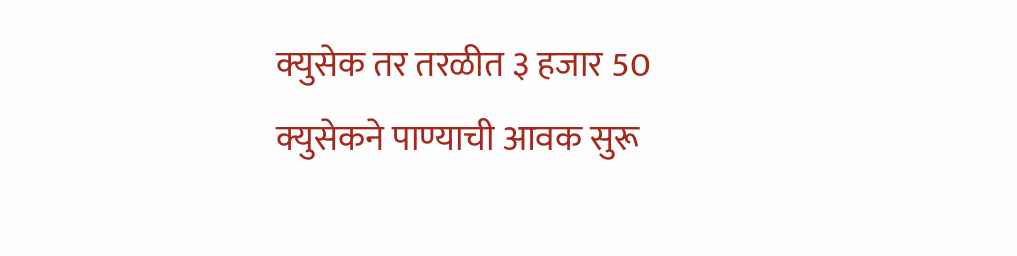क्युसेक तर तरळीत ३ हजार 50 क्युसेकने पाण्याची आवक सुरू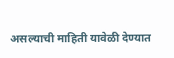असल्याची माहिती यावेळी देण्यात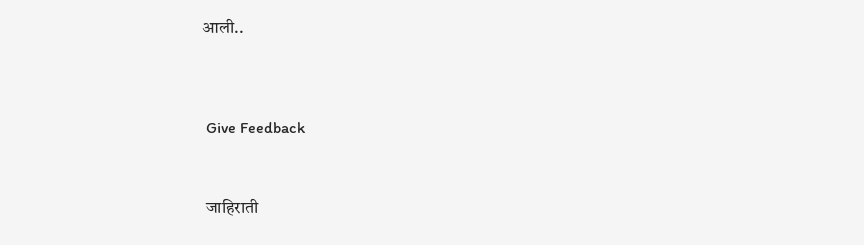आली..




 Give Feedback



 जाहिराती